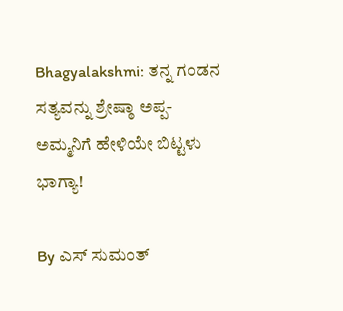Bhagyalakshmi: ತನ್ನ ಗಂಡನ ಸತ್ಯವನ್ನು ಶ್ರೇಷ್ಠಾ ಅಪ್ಪ-ಅಮ್ಮನಿಗೆ ಹೇಳಿಯೇ ಬಿಟ್ಟಳು ಭಾಗ್ಯಾ!

By ಎಸ್ ಸುಮಂತ್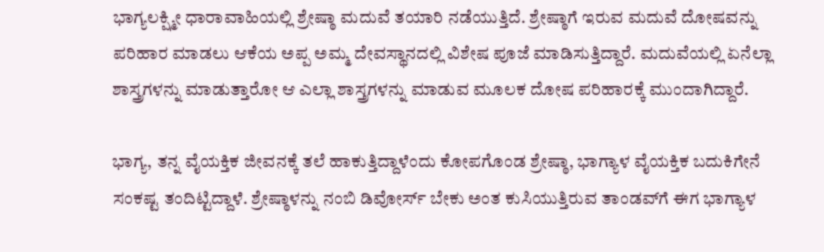ಭಾಗ್ಯಲಕ್ಷ್ಮೀ ಧಾರಾವಾಹಿಯಲ್ಲಿ ಶ್ರೇಷ್ಠಾ ಮದುವೆ ತಯಾರಿ ನಡೆಯುತ್ತಿದೆ. ಶ್ರೇಷ್ಠಾಗೆ ಇರುವ ಮದುವೆ ದೋಷವನ್ನು ಪರಿಹಾರ ಮಾಡಲು ಆಕೆಯ ಅಪ್ಪ ಅಮ್ಮ ದೇವಸ್ಥಾನದಲ್ಲಿ ವಿಶೇಷ ಪೂಜೆ ಮಾಡಿಸುತ್ತಿದ್ದಾರೆ. ಮದುವೆಯಲ್ಲಿ ಏನೆಲ್ಲಾ ಶಾಸ್ತ್ರಗಳನ್ನು ಮಾಡುತ್ತಾರೋ ಆ ಎಲ್ಲಾ ಶಾಸ್ತ್ರಗಳನ್ನು ಮಾಡುವ ಮೂಲಕ ದೋಷ ಪರಿಹಾರಕ್ಕೆ ಮುಂದಾಗಿದ್ದಾರೆ.

ಭಾಗ್ಯ, ತನ್ನ ವೈಯಕ್ತಿಕ ಜೀವನಕ್ಕೆ ತಲೆ ಹಾಕುತ್ತಿದ್ದಾಳೆಂದು ಕೋಪಗೊಂಡ ಶ್ರೇಷ್ಠಾ, ಭಾಗ್ಯಾಳ ವೈಯಕ್ತಿಕ ಬದುಕಿಗೇನೆ ಸಂಕಷ್ಟ ತಂದಿಟ್ಟಿದ್ದಾಳೆ. ಶ್ರೇಷ್ಠಾಳನ್ನು ನಂಬಿ ಡಿವೋರ್ಸ್ ಬೇಕು ಅಂತ ಕುಸಿಯುತ್ತಿರುವ ತಾಂಡವ್‌ಗೆ ಈಗ ಭಾಗ್ಯಾಳ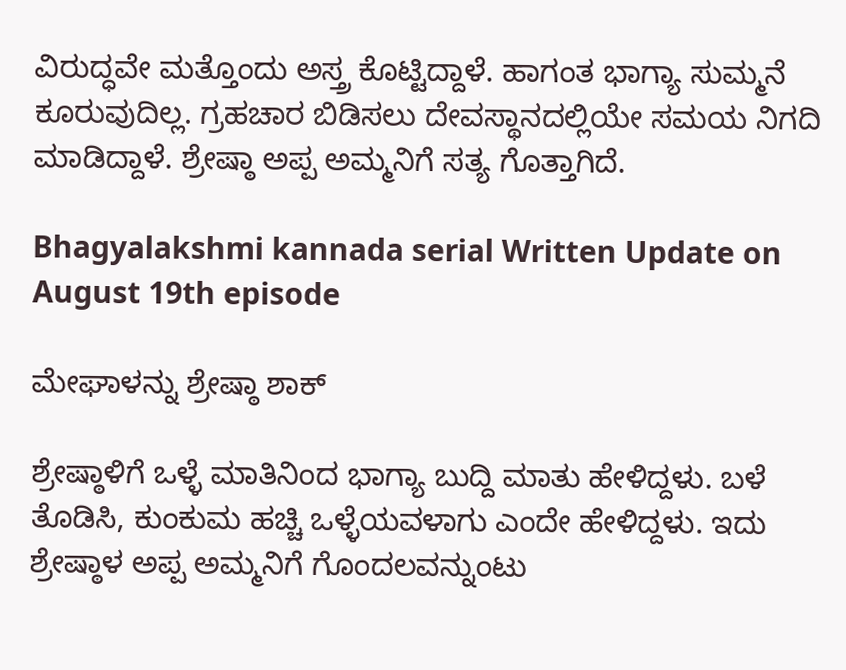ವಿರುದ್ಧವೇ ಮತ್ತೊಂದು ಅಸ್ತ್ರ ಕೊಟ್ಟಿದ್ದಾಳೆ. ಹಾಗಂತ ಭಾಗ್ಯಾ ಸುಮ್ಮನೆ ಕೂರುವುದಿಲ್ಲ. ಗ್ರಹಚಾರ ಬಿಡಿಸಲು ದೇವಸ್ಥಾನದಲ್ಲಿಯೇ ಸಮಯ ನಿಗದಿ ಮಾಡಿದ್ದಾಳೆ. ಶ್ರೇಷ್ಠಾ ಅಪ್ಪ ಅಮ್ಮನಿಗೆ ಸತ್ಯ ಗೊತ್ತಾಗಿದೆ.

Bhagyalakshmi kannada serial Written Update on August 19th episode

ಮೇಘಾಳನ್ನು ಶ್ರೇಷ್ಠಾ ಶಾಕ್

ಶ್ರೇಷ್ಠಾಳಿಗೆ ಒಳ್ಳೆ ಮಾತಿನಿಂದ ಭಾಗ್ಯಾ ಬುದ್ದಿ ಮಾತು ಹೇಳಿದ್ದಳು. ಬಳೆ ತೊಡಿಸಿ, ಕುಂಕುಮ ಹಚ್ಚಿ ಒಳ್ಳೆಯವಳಾಗು ಎಂದೇ ಹೇಳಿದ್ದಳು. ಇದು ಶ್ರೇಷ್ಠಾಳ ಅಪ್ಪ ಅಮ್ಮನಿಗೆ ಗೊಂದಲವನ್ನುಂಟು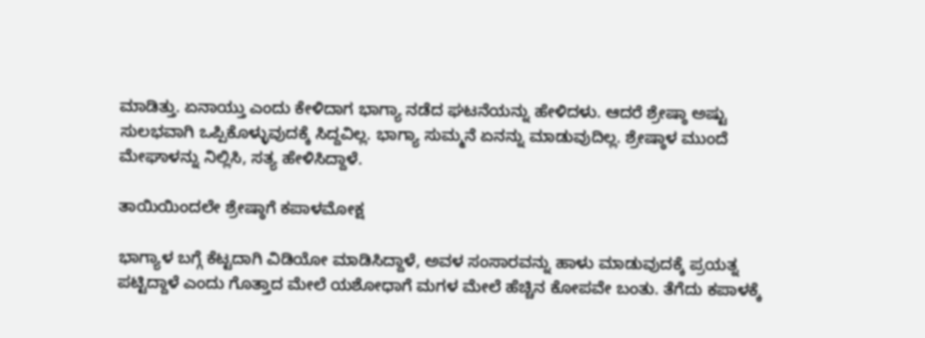ಮಾಡಿತ್ತು. ಏನಾಯ್ತು ಎಂದು ಕೇಳಿದಾಗ ಭಾಗ್ಯಾ ನಡೆದ ಘಟನೆಯನ್ನು ಹೇಳಿದಳು. ಆದರೆ ಶ್ರೇಷ್ಠಾ ಅಷ್ಟು ಸುಲಭವಾಗಿ ಒಪ್ಪಿಕೊಳ್ಳುವುದಕ್ಕೆ ಸಿದ್ದವಿಲ್ಲ. ಭಾಗ್ಯಾ ಸುಮ್ಮನೆ ಏನನ್ನು ಮಾಡುವುದಿಲ್ಲ. ಶ್ರೇಷ್ಠಾಳ ಮುಂದೆ ಮೇಘಾಳನ್ನು ನಿಲ್ಲಿಸಿ, ಸತ್ಯ ಹೇಳಿಸಿದ್ದಾಳೆ.

ತಾಯಿಯಿಂದಲೇ ಶ್ರೇಷ್ಠಾಗೆ ಕಪಾಳಮೋಕ್ಷ

ಭಾಗ್ಯಾಳ ಬಗ್ಗೆ ಕೆಟ್ಟದಾಗಿ ವಿಡಿಯೋ ಮಾಡಿಸಿದ್ದಾಳೆ, ಅವಳ ಸಂಸಾರವನ್ನು ಹಾಳು ಮಾಡುವುದಕ್ಕೆ ಪ್ರಯತ್ನ ಪಟ್ಟಿದ್ದಾಳೆ ಎಂದು ಗೊತ್ತಾದ ಮೇಲೆ ಯಶೋಧಾಗೆ ಮಗಳ ಮೇಲೆ ಹೆಚ್ಚಿನ ಕೋಪವೇ ಬಂತು. ತೆಗೆದು ಕಪಾಳಕ್ಕೆ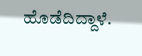ಹೊಡೆದಿದ್ದಾಳೆ.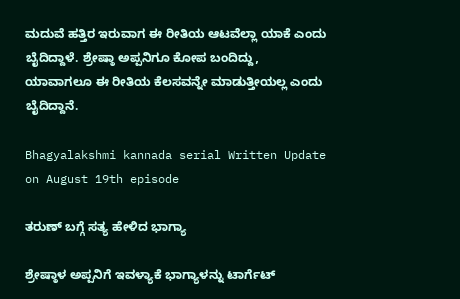ಮದುವೆ ಹತ್ತಿರ ಇರುವಾಗ ಈ ರೀತಿಯ ಆಟವೆಲ್ಲಾ ಯಾಕೆ ಎಂದು ಬೈದಿದ್ದಾಳೆ. ಶ್ರೇಷ್ಠಾ ಅಪ್ಪನಿಗೂ ಕೋಪ ಬಂದಿದ್ದು, ಯಾವಾಗಲೂ ಈ ರೀತಿಯ ಕೆಲಸವನ್ನೇ ಮಾಡುತ್ತೀಯಲ್ಲ ಎಂದು ಬೈದಿದ್ದಾನೆ.

Bhagyalakshmi kannada serial Written Update on August 19th episode

ತರುಣ್ ಬಗ್ಗೆ ಸತ್ಯ ಹೇಳಿದ ಭಾಗ್ಯಾ

ಶ್ರೇಷ್ಠಾಳ ಅಪ್ಪನಿಗೆ ಇವಳ್ಯಾಕೆ ಭಾಗ್ಯಾಳನ್ನು ಟಾರ್ಗೆಟ್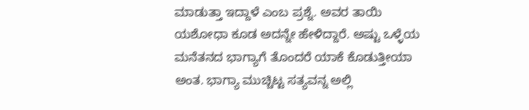ಮಾಡುತ್ತಾ ಇದ್ದಾಳೆ ಎಂಬ ಪ್ರಶ್ನೆ. ಅವರ ತಾಯಿ ಯಶೋಧಾ ಕೂಡ ಅದನ್ನೇ ಹೇಳಿದ್ದಾರೆ. ಅಷ್ಟು ಒಳ್ಳೆಯ ಮನೆತನದ ಭಾಗ್ಯಾಗೆ ತೊಂದರೆ ಯಾಕೆ ಕೊಡುತ್ತೀಯಾ ಅಂತ. ಭಾಗ್ಯಾ ಮುಚ್ಚಿಟ್ಟ ಸತ್ಯವನ್ನ ಅಲ್ಲಿ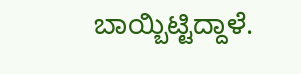ಬಾಯ್ಬಿಟ್ಟಿದ್ದಾಳೆ.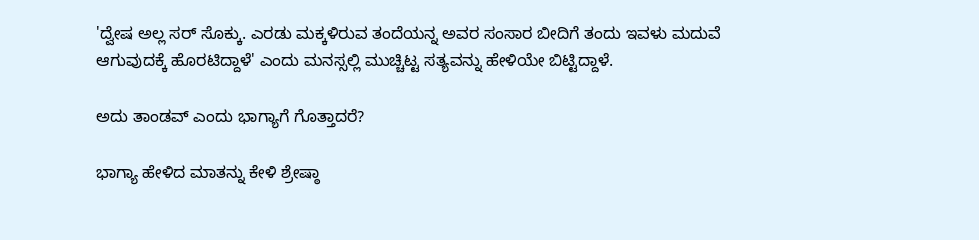'ದ್ವೇಷ ಅಲ್ಲ ಸರ್ ಸೊಕ್ಕು. ಎರಡು ಮಕ್ಕಳಿರುವ ತಂದೆಯನ್ನ ಅವರ ಸಂಸಾರ ಬೀದಿಗೆ ತಂದು ಇವಳು ಮದುವೆ ಆಗುವುದಕ್ಕೆ ಹೊರಟಿದ್ದಾಳೆ' ಎಂದು ಮನಸ್ಸಲ್ಲಿ ಮುಚ್ಚಿಟ್ಟ ಸತ್ಯವನ್ನು ಹೇಳಿಯೇ ಬಿಟ್ಟಿದ್ದಾಳೆ.

ಅದು ತಾಂಡವ್ ಎಂದು ಭಾಗ್ಯಾಗೆ ಗೊತ್ತಾದರೆ?

ಭಾಗ್ಯಾ ಹೇಳಿದ ಮಾತನ್ನು ಕೇಳಿ ಶ್ರೇಷ್ಠಾ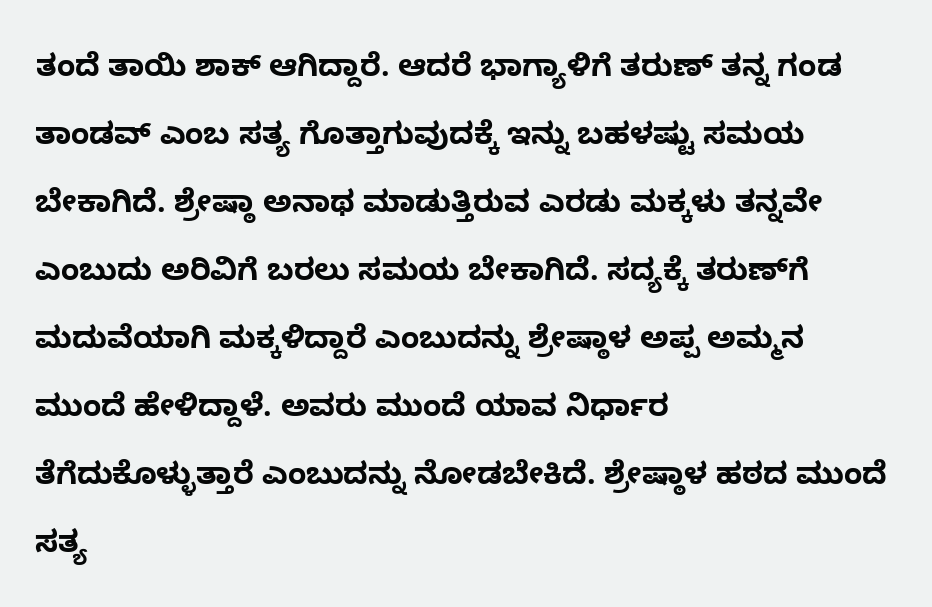ತಂದೆ ತಾಯಿ ಶಾಕ್ ಆಗಿದ್ದಾರೆ. ಆದರೆ ಭಾಗ್ಯಾಳಿಗೆ ತರುಣ್ ತನ್ನ ಗಂಡ ತಾಂಡವ್ ಎಂಬ ಸತ್ಯ ಗೊತ್ತಾಗುವುದಕ್ಕೆ ಇನ್ನು ಬಹಳಷ್ಟು ಸಮಯ ಬೇಕಾಗಿದೆ. ಶ್ರೇಷ್ಠಾ ಅನಾಥ ಮಾಡುತ್ತಿರುವ ಎರಡು ಮಕ್ಕಳು ತನ್ನವೇ ಎಂಬುದು ಅರಿವಿಗೆ ಬರಲು ಸಮಯ ಬೇಕಾಗಿದೆ. ಸದ್ಯಕ್ಕೆ ತರುಣ್‌ಗೆ ಮದುವೆಯಾಗಿ ಮಕ್ಕಳಿದ್ದಾರೆ ಎಂಬುದನ್ನು ಶ್ರೇಷ್ಠಾಳ ಅಪ್ಪ ಅಮ್ಮನ ಮುಂದೆ ಹೇಳಿದ್ದಾಳೆ. ಅವರು ಮುಂದೆ ಯಾವ ನಿರ್ಧಾರ ತೆಗೆದುಕೊಳ್ಳುತ್ತಾರೆ ಎಂಬುದನ್ನು ನೋಡಬೇಕಿದೆ. ಶ್ರೇಷ್ಠಾಳ ಹಠದ ಮುಂದೆ ಸತ್ಯ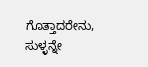ಗೊತ್ತಾದರೇನು, ಸುಳ್ಳನ್ನೇ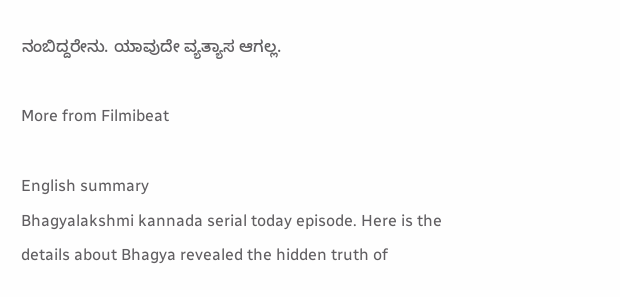ನಂಬಿದ್ದರೇನು. ಯಾವುದೇ ವ್ಯತ್ಯಾಸ ಆಗಲ್ಲ.

More from Filmibeat

English summary
Bhagyalakshmi kannada serial today episode. Here is the details about Bhagya revealed the hidden truth of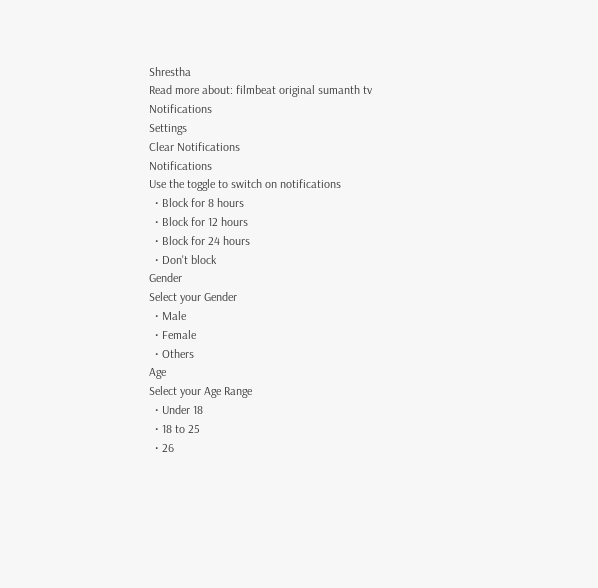Shrestha
Read more about: filmbeat original sumanth tv
Notifications
Settings
Clear Notifications
Notifications
Use the toggle to switch on notifications
  • Block for 8 hours
  • Block for 12 hours
  • Block for 24 hours
  • Don't block
Gender
Select your Gender
  • Male
  • Female
  • Others
Age
Select your Age Range
  • Under 18
  • 18 to 25
  • 26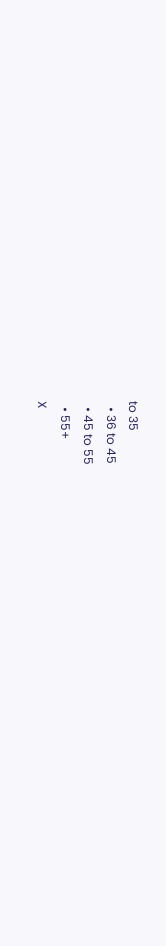to 35
  • 36 to 45
  • 45 to 55
  • 55+
X